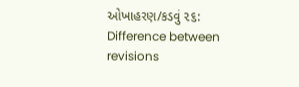ઓખાહરણ/કડવું ૨૬: Difference between revisions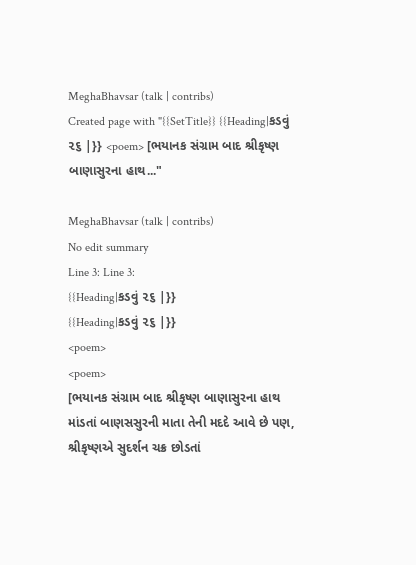MeghaBhavsar (talk | contribs)
Created page with "{{SetTitle}} {{Heading|કડવું ૨૬ |}} <poem> [ભયાનક સંગ્રામ બાદ શ્રીકૃષ્ણ બાણાસુરના હાથ..."

MeghaBhavsar (talk | contribs)
No edit summary
Line 3: Line 3:
{{Heading|કડવું ૨૬ |}}
{{Heading|કડવું ૨૬ |}}
<poem>
<poem>
[ભયાનક સંગ્રામ બાદ શ્રીકૃષ્ણ બાણાસુરના હાથ માંડતાં બાણસસુરની માતા તેની મદદે આવે છે પણ, શ્રીકૃષ્ણએ સુદર્શન ચક્ર છોડતાં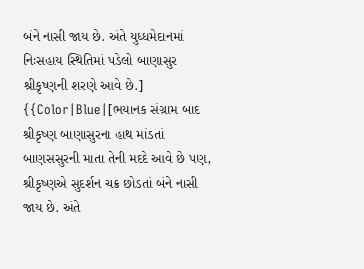બંને નાસી જાય છે. અંતે યુધ્ધમેદાનમાં નિઃસહાય સ્થિતિમાં પડેલો બાણાસુર શ્રીકૃષ્ણની શરણે આવે છે.]
{{Color|Blue|[ભયાનક સંગ્રામ બાદ શ્રીકૃષ્ણ બાણાસુરના હાથ માંડતાં બાણસસુરની માતા તેની મદદે આવે છે પણ, શ્રીકૃષ્ણએ સુદર્શન ચક્ર છોડતાં બંને નાસી જાય છે. અંતે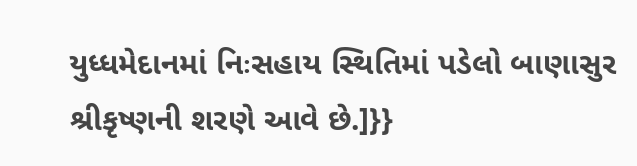યુધ્ધમેદાનમાં નિઃસહાય સ્થિતિમાં પડેલો બાણાસુર શ્રીકૃષ્ણની શરણે આવે છે.]}}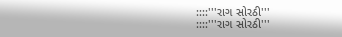::::'''રાગ સોરઠી'''
::::'''રાગ સોરઠી'''